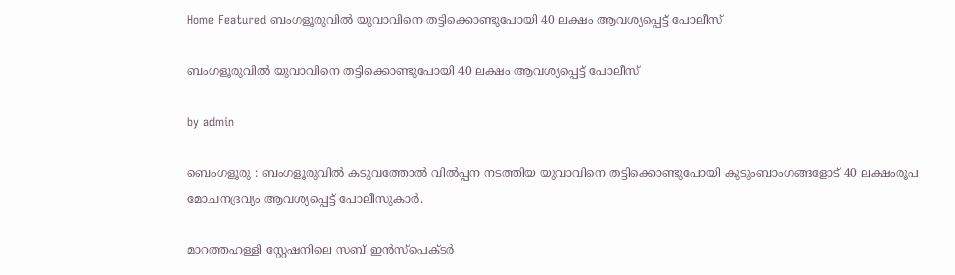Home Featured ബംഗളൂരുവിൽ യുവാവിനെ തട്ടിക്കൊണ്ടുപോയി 40 ലക്ഷം ആവശ്യപ്പെട്ട് പോലീസ്

ബംഗളൂരുവിൽ യുവാവിനെ തട്ടിക്കൊണ്ടുപോയി 40 ലക്ഷം ആവശ്യപ്പെട്ട് പോലീസ്

by admin

ബെംഗളൂരു : ബംഗളൂരുവിൽ കടുവത്തോൽ വിൽപ്പന നടത്തിയ യുവാവിനെ തട്ടിക്കൊണ്ടുപോയി കുടുംബാംഗങ്ങളോട് 40 ലക്ഷംരൂപ മോചനദ്രവ്യം ആവശ്യപ്പെട്ട് പോലീസുകാർ.

മാറത്തഹള്ളി സ്റ്റേഷനിലെ സബ് ഇൻസ്പെക്ടർ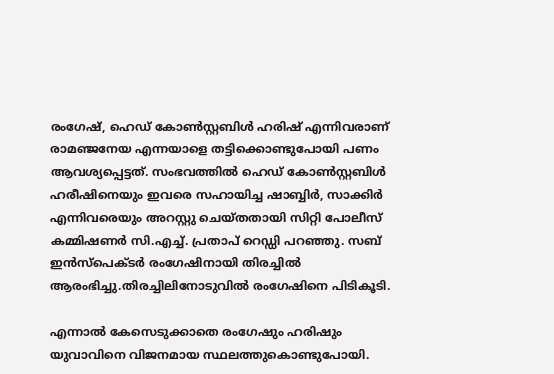രംഗേഷ്, ഹെഡ് കോൺസ്റ്റബിൾ ഹരിഷ് എന്നിവരാണ് രാമഞ്ജനേയ എന്നയാളെ തട്ടിക്കൊണ്ടുപോയി പണം ആവശ്യപ്പെട്ടത്. സംഭവത്തിൽ ഹെഡ് കോൺസ്റ്റബിൾ ഹരീഷിനെയും ഇവരെ സഹായിച്ച ഷാബ്ബിർ, സാക്കിർ എന്നിവരെയും അറസ്റ്റു ചെയ്തതായി സിറ്റി പോലീസ് കമ്മിഷണർ സി.എച്ച്. പ്രതാപ് റെഡ്ഡി പറഞ്ഞു. സബ് ഇൻസ്പെക്ടർ രംഗേഷിനായി തിരച്ചിൽ ആരംഭിച്ചു.തിരച്ചിലിനോടുവിൽ രംഗേഷിനെ പിടികൂടി.

എന്നാൽ കേസെടുക്കാതെ രംഗേഷും ഹരിഷും യുവാവിനെ വിജനമായ സ്ഥലത്തുകൊണ്ടുപോയി.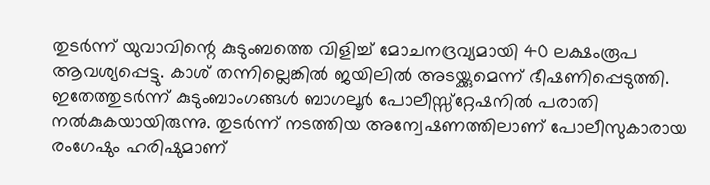തുടർന്ന് യുവാവിന്റെ കുടുംബത്തെ വിളിച്ച് മോചനദ്രവ്യമായി 40 ലക്ഷംരൂപ ആവശ്യപ്പെട്ടു. കാശ് തന്നില്ലെങ്കിൽ ജയിലിൽ അടയ്ക്കുമെന്ന് ഭീഷണിപ്പെടുത്തി. ഇതേത്തുടർന്ന് കുടുംബാംഗങ്ങൾ ബാഗലൂർ പോലീസ്സ്റ്റേഷനിൽ പരാതി നൽകുകയായിരുന്നു. തുടർന്ന് നടത്തിയ അന്വേഷണത്തിലാണ് പോലീസുകാരായ രംഗേഷും ഹരിഷുമാണ്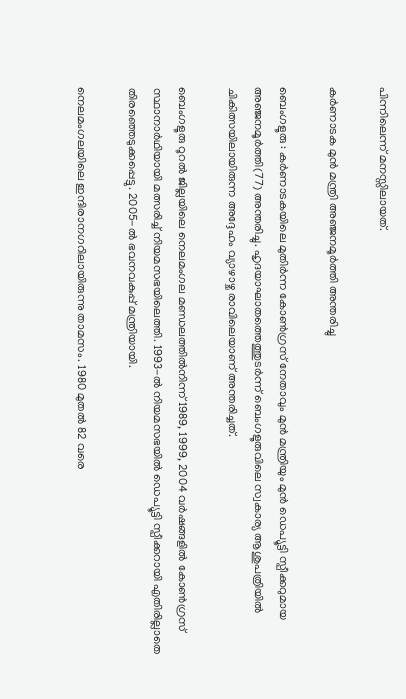പിന്നിലെന്ന് മനസ്സിലായത്.

കർണാടക മുൻ മന്ത്രി അഞ്ജനമൂർത്തി അന്തരിച്ചു

ബെംഗളൂരു : കർണാടകയിലെ മുതിർന്ന കോൺഗ്രസ് നേതാവും മുൻ മന്ത്രിയും മുൻ ഡെപ്യൂട്ടി സ്പീക്കറുമായ അഞ്ജനമൂർത്തി(77) അന്തരിച്ചു. ഹൃദയാഘാതത്തെത്തുടർന്ന് ബെംഗളൂരുവിലെ സ്വകാര്യ ആശുപത്രിയിൽ ചികിത്സയിലായിരുന്ന അദ്ദേഹം വ്യാഴാഴ്ച രാവിലെയാണ് അന്തരിച്ചത്.

ബെംഗളൂരു റൂറൽ ജില്ലയിലെ നെലമംഗല മണ്ഡലത്തിൽനിന്ന് 1989, 1999, 2004 വർഷങ്ങളിൽ കോൺഗ്രസ് സ്ഥാനാർഥിയായി മത്സരിച്ച് നിയമസഭയിലെത്തി. 1993-ൽ നിയമസഭയിൽ ഡെപ്യൂട്ടി സ്പീക്കറായി എതിരില്ലാതെ തിരഞ്ഞെടുക്കപ്പെട്ടു. 2005-ൽ ഭവനവകുപ്പ് മന്ത്രിയായി.

നെലമംഗലയിലെ ഇന്ദിരാനഗറിലായിരുന്നു താമസം. 1980 മുതൽ 82 വരെ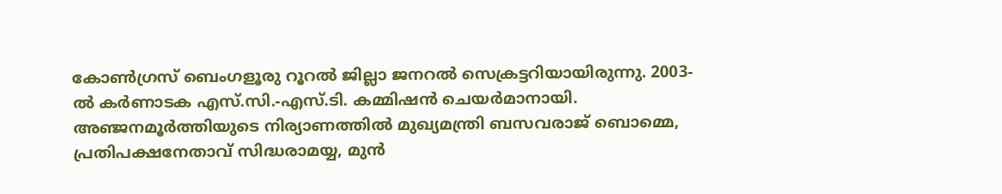കോൺഗ്രസ് ബെംഗളൂരു റൂറൽ ജില്ലാ ജനറൽ സെക്രട്ടറിയായിരുന്നു. 2003-ൽ കർണാടക എസ്.സി.-എസ്.ടി. കമ്മിഷൻ ചെയർമാനായി. അഞ്ജനമൂർത്തിയുടെ നിര്യാണത്തിൽ മുഖ്യമന്ത്രി ബസവരാജ് ബൊമ്മെ, പ്രതിപക്ഷനേതാവ് സിദ്ധരാമയ്യ, മുൻ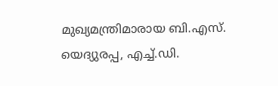മുഖ്യമന്ത്രിമാരായ ബി.എസ്. യെദ്യുരപ്പ, എച്ച്.ഡി.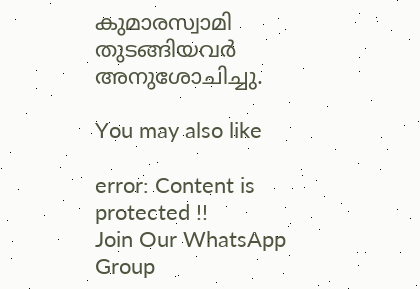കുമാരസ്വാമി തുടങ്ങിയവർ അനുശോചിച്ചു.

You may also like

error: Content is protected !!
Join Our WhatsApp Group